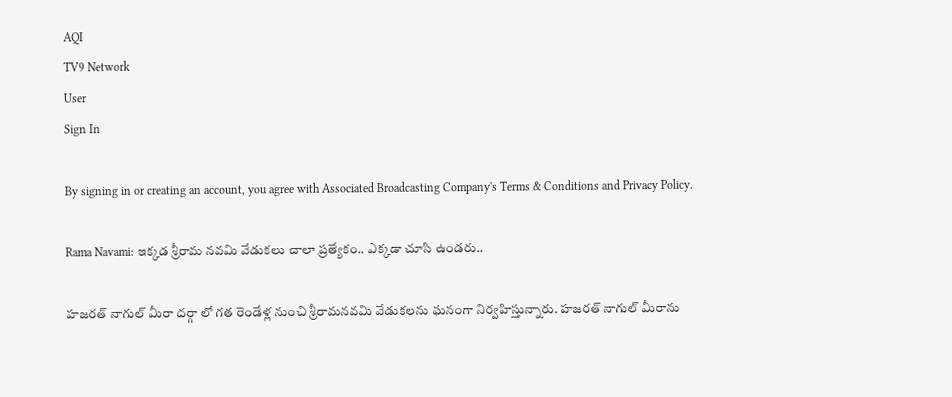AQI
TV9 Network
User
Sign In

By signing in or creating an account, you agree with Associated Broadcasting Company's Terms & Conditions and Privacy Policy.

Rama Navami: ఇక్కడ శ్రీరామ నవమి వేడుకలు చాలా ప్రత్యేకం.. ఎక్కడా చూసి ఉండరు..

హజరత్ నాగుల్ మీరా దర్గా లో గత రెండేళ్ల నుంచి శ్రీరామనవమి వేడుకలను ఘనంగా నిర్వహిస్తున్నారు. హజరత్ నాగుల్ మీరాను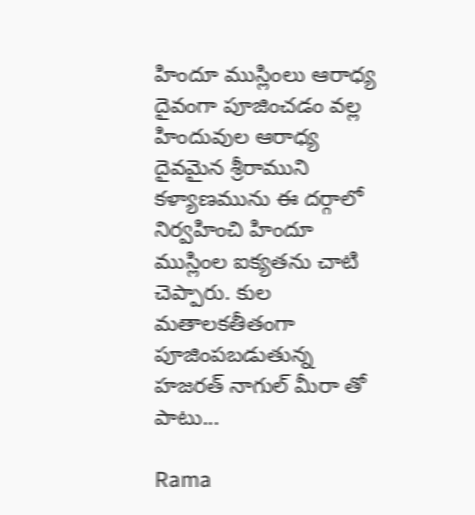హిందూ ముస్లింలు ఆరాధ్య దైవంగా పూజించడం వల్ల హిందువుల ఆరాధ్య దైవమైన శ్రీరాముని కళ్యాణమును ఈ దర్గాలో నిర్వహించి హిందూ ముస్లింల ఐక్యతను చాటి చెప్పారు. కుల మతాలకతీతంగా పూజింపబడుతున్న హజరత్ నాగుల్ మీరా తో పాటు...

Rama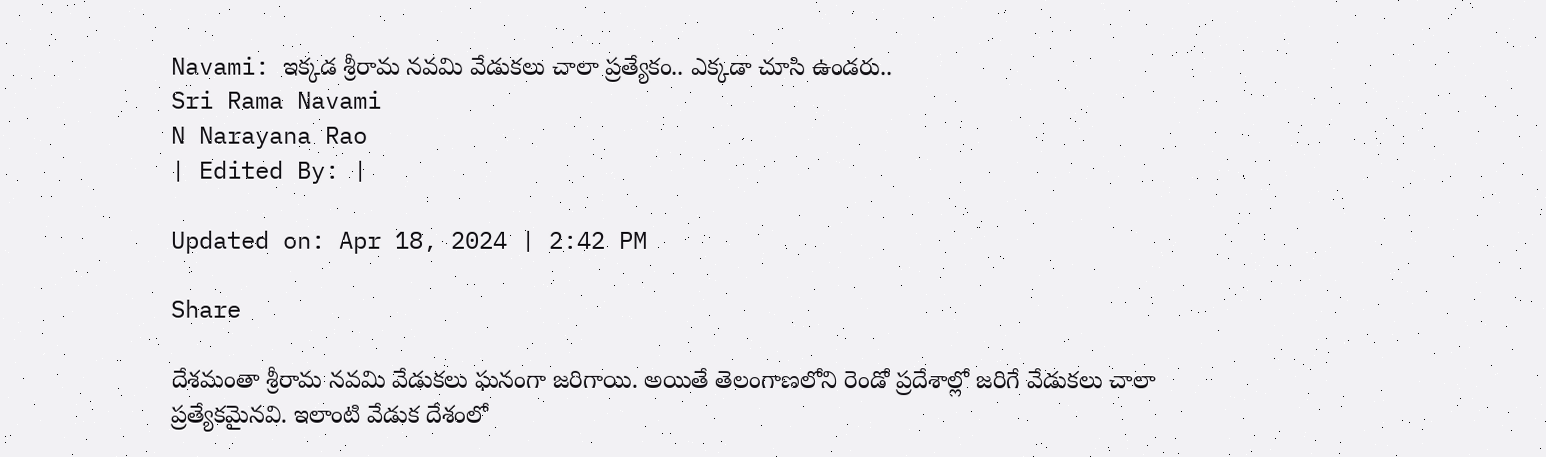Navami: ఇక్కడ శ్రీరామ నవమి వేడుకలు చాలా ప్రత్యేకం.. ఎక్కడా చూసి ఉండరు..
Sri Rama Navami
N Narayana Rao
| Edited By: |

Updated on: Apr 18, 2024 | 2:42 PM

Share

దేశమంతా శ్రీరామ నవమి వేడుకలు ఘనంగా జరిగాయి. అయితే తెలంగాణలోని రెండో ప్రదేశాల్లో జరిగే వేడుకలు చాలా ప్రత్యేకమైనవి. ఇలాంటి వేడుక దేశంలో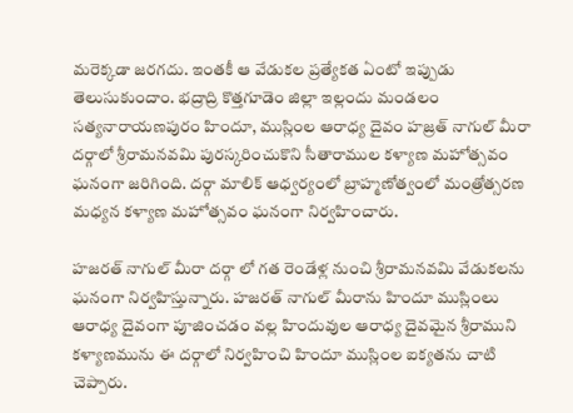మరెక్కడా జరగదు. ఇంతకీ ఆ వేడుకల ప్రత్యేకత ఏంటో ఇప్పుడు తెలుసుకుందాం. భద్రాద్రి కొత్తగూడెం జిల్లా ఇల్లందు మండలం సత్యనారాయణపురం హిందూ, ముస్లింల ఆరాధ్య దైవం హజ్రత్ నాగుల్ మీరా దర్గాలో శ్రీరామనవమి పురస్కరించుకొని సీతారాముల కళ్యాణ మహోత్సవం ఘనంగా జరిగింది. దర్గా మాలిక్ ఆధ్వర్యంలో బ్రాహ్మణోత్వంలో మంత్రోత్సరణ మధ్యన కళ్యాణ మహోత్సవం ఘనంగా నిర్వహించారు.

హజరత్ నాగుల్ మీరా దర్గా లో గత రెండేళ్ల నుంచి శ్రీరామనవమి వేడుకలను ఘనంగా నిర్వహిస్తున్నారు. హజరత్ నాగుల్ మీరాను హిందూ ముస్లింలు ఆరాధ్య దైవంగా పూజించడం వల్ల హిందువుల ఆరాధ్య దైవమైన శ్రీరాముని కళ్యాణమును ఈ దర్గాలో నిర్వహించి హిందూ ముస్లింల ఐక్యతను చాటి చెప్పారు.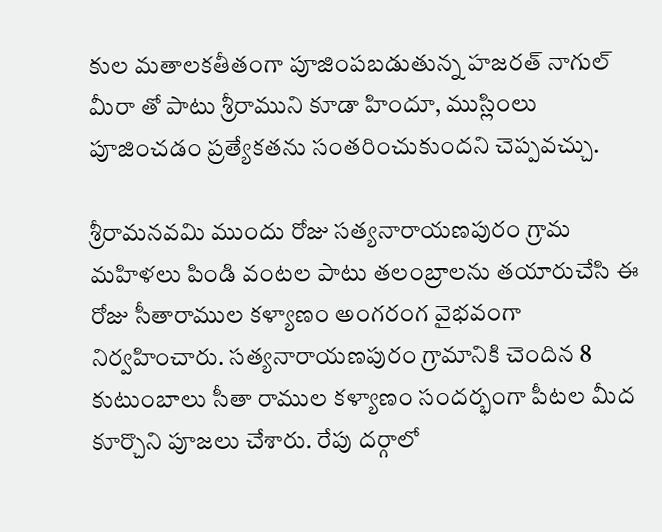కుల మతాలకతీతంగా పూజింపబడుతున్న హజరత్ నాగుల్ మీరా తో పాటు శ్రీరాముని కూడా హిందూ, ముస్లింలు పూజించడం ప్రత్యేకతను సంతరించుకుందని చెప్పవచ్చు.

శ్రీరామనవమి ముందు రోజు సత్యనారాయణపురం గ్రామ మహిళలు పిండి వంటల పాటు తలంబ్రాలను తయారుచేసి ఈ రోజు సీతారాముల కళ్యాణం అంగరంగ వైభవంగా నిర్వహించారు. సత్యనారాయణపురం గ్రామానికి చెందిన 8 కుటుంబాలు సీతా రాముల కళ్యాణం సందర్భంగా పీటల మీద కూర్చొని పూజలు చేశారు. రేపు దర్గాలో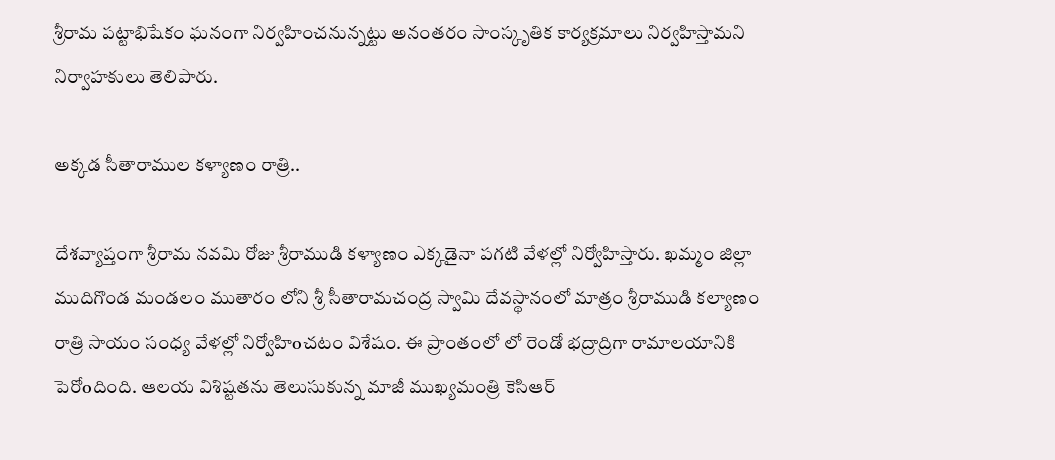శ్రీరామ పట్టాభిషేకం ఘనంగా నిర్వహించనున్నట్టు అనంతరం సాంస్కృతిక కార్యక్రమాలు నిర్వహిస్తామని నిర్వాహకులు తెలిపారు.

అక్కడ సీతారాముల కళ్యాణం రాత్రి..

దేశవ్యాప్తంగా శ్రీరామ నవమి రోజు శ్రీరాముడి కళ్యాణం ఎక్కడైనా పగటి వేళల్లో నిర్వోహిస్తారు. ఖమ్మం జిల్లా ముదిగొండ మండలం ముతారం లోని శ్రీ సీతారామచంద్ర స్వామి దేవస్థానంలో మాత్రం శ్రీరాముడి కల్యాణం రాత్రి సాయం సంధ్య వేళల్లో నిర్వోహిoచటం విశేషం. ఈ ప్రాంతంలో లో రెండో భద్రాద్రిగా రామాలయానికి పెరోoదింది. ఆలయ విశిష్టతను తెలుసుకున్న మాజీ ముఖ్యమంత్రి కెసిఆర్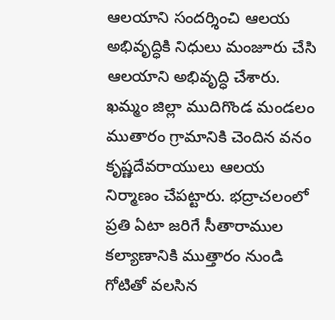ఆలయాని సందర్శించి ఆలయ అభివృద్ధికి నిధులు మంజూరు చేసి ఆలయాని అభివృద్ధి చేశారు. ఖమ్మం జిల్లా ముదిగొండ మండలం ముతారం గ్రామానికి చెందిన వనం కృష్ణదేవరాయులు ఆలయ నిర్మాణం చేపట్టారు. భద్రాచలంలో ప్రతి ఏటా జరిగే సీతారాముల కల్యాణానికి ముత్తారం నుండి గోటితో వలసిన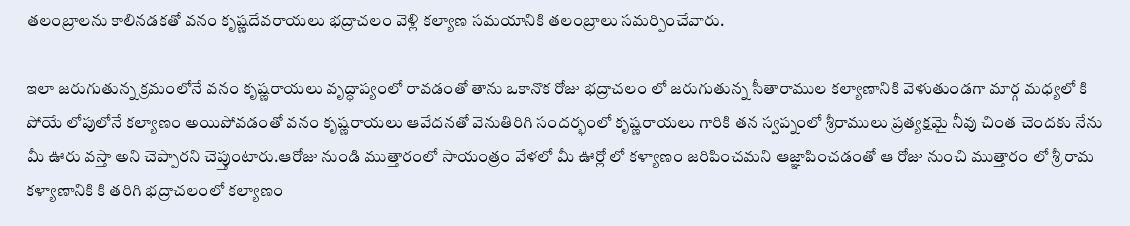తలంబ్రాలను కాలినడకతో వనం కృష్ణదేవరాయలు భద్రాచలం వెళ్లి కల్యాణ సమయానికి తలంబ్రాలు సమర్పించేవారు.

ఇలా జరుగుతున్న క్రమంలోనే వనం కృష్ణరాయలు వృద్ధాప్యంలో రావడంతో తాను ఒకానొక రోజు భద్రాచలం లో జరుగుతున్న సీతారాముల కల్యాణానికి వెళుతుండగా మార్గ మధ్యలో కి పోయే లోపులోనే కల్యాణం అయిపోవడంతో వనం కృష్ణరాయలు ఆవేదనతో వెనుతిరిగి సందర్భంలో కృష్ణరాయలు గారికి తన స్వప్నంలో శ్రీరాములు ప్రత్యక్షమై నీవు చింత చెందకు నేను మీ ఊరు వస్తా అని చెప్పారని చెప్తుంటారు.ఆరోజు నుండి ముత్తారంలో సాయంత్రం వేళలో మీ ఊర్లో లో కళ్యాణం జరిపించమని ఆజ్ఞాపించడంతో ఆ రోజు నుంచి ముత్తారం లో శ్రీ రామ కళ్యాణానికి కి తరిగి భద్రాచలంలో కల్యాణం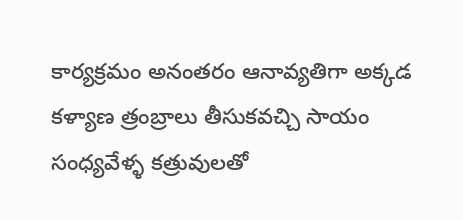కార్యక్రమం అనంతరం ఆనావ్యతిగా అక్కడ కళ్యాణ త్రంబ్రాలు తీసుకవచ్చి సాయం సంధ్యవేళ్ళ కత్రువులతో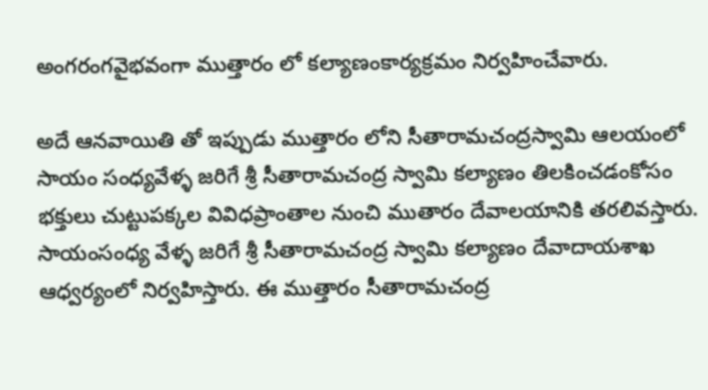అంగరంగవైభవంగా ముత్తారం లో కల్యాణంకార్యక్రమం నిర్వహించేవారు.

అదే ఆనవాయితి తో ఇప్పుడు ముత్తారం లోని సీతారామచంద్రస్వామి ఆలయంలో సాయం సంధ్యవేళ్ళ జరిగే శ్రీ సీతారామచంద్ర స్వామి కల్యాణం తిలకించడంకోసం భక్తులు చుట్టుపక్కల వివిధప్రాంతాల నుంచి ముతారం దేవాలయానికి తరలివస్తారు. సాయంసంధ్య వేళ్ళ జరిగే శ్రీ సీతారామచంద్ర స్వామి కల్యాణం దేవాదాయశాఖ ఆధ్వర్యంలో నిర్వహిస్తారు. ఈ ముత్తారం సీతారామచంద్ర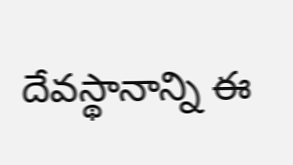దేవస్థానాన్ని ఈ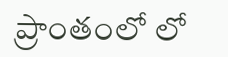ప్రాంతంలో లో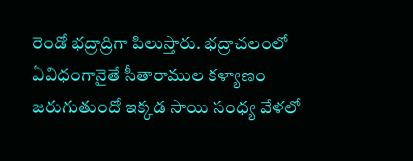రెండో భద్రాద్రిగా పిలుస్తారు. భద్రాచలంలో ఏవిధంగానైతే సీతారాముల కళ్యాణం జరుగుతుందో ఇక్కడ సాయి సంధ్య వేళలో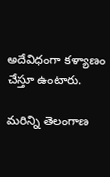అదేవిధంగా కళ్యాణం చేస్తూ ఉంటారు.

మరిన్ని తెలంగాణ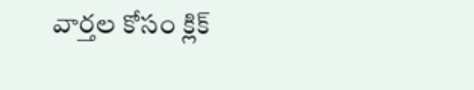వార్తల కోసం క్లిక్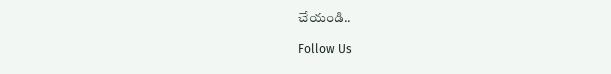చేయండి..

Follow Us